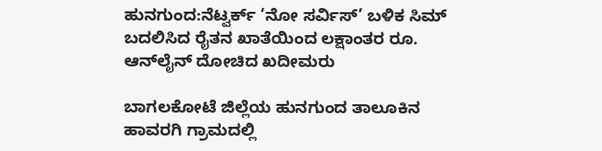ಹುನಗುಂದ:ನೆಟ್ವರ್ಕ್ ‘ನೋ ಸರ್ವಿಸ್’ ಬಳಿಕ ಸಿಮ್ ಬದಲಿಸಿದ ರೈತನ ಖಾತೆಯಿಂದ ಲಕ್ಷಾಂತರ ರೂ. ಆನ್‌ಲೈನ್ ದೋಚಿದ ಖದೀಮರು

ಬಾಗಲಕೋಟೆ ಜಿಲ್ಲೆಯ ಹುನಗುಂದ ತಾಲೂಕಿನ ಹಾವರಗಿ ಗ್ರಾಮದಲ್ಲಿ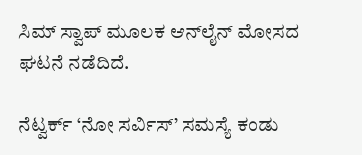ಸಿಮ್ ಸ್ವಾಪ್ ಮೂಲಕ ಆನ್‌ಲೈನ್ ಮೋಸದ ಘಟನೆ ನಡೆದಿದೆ.

ನೆಟ್ವರ್ಕ್ ‘ನೋ ಸರ್ವಿಸ್’ ಸಮಸ್ಯೆ ಕಂಡು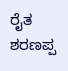ರೈತ ಶರಣಪ್ಪ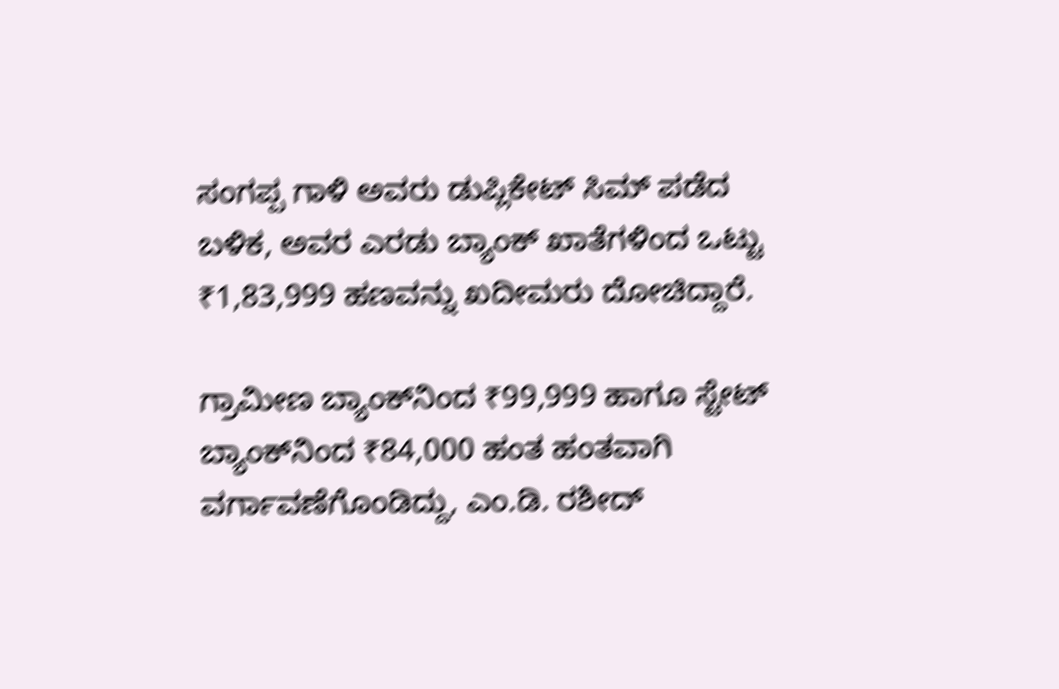ಸಂಗಪ್ಪ ಗಾಳಿ ಅವರು ಡುಪ್ಲಿಕೇಟ್ ಸಿಮ್ ಪಡೆದ ಬಳಿಕ, ಅವರ ಎರಡು ಬ್ಯಾಂಕ್ ಖಾತೆಗಳಿಂದ ಒಟ್ಟು ₹1,83,999 ಹಣವನ್ನು ಖದೀಮರು ದೋಚಿದ್ದಾರೆ.

ಗ್ರಾಮೀಣ ಬ್ಯಾಂಕ್‌ನಿಂದ ₹99,999 ಹಾಗೂ ಸ್ಟೇಟ್ ಬ್ಯಾಂಕ್‌ನಿಂದ ₹84,000 ಹಂತ ಹಂತವಾಗಿ ವರ್ಗಾವಣೆಗೊಂಡಿದ್ದು, ಎಂ.ಡಿ. ರಶೀದ್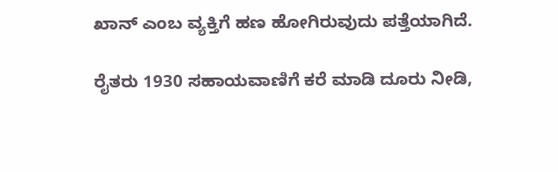ಖಾನ್ ಎಂಬ ವ್ಯಕ್ತಿಗೆ ಹಣ ಹೋಗಿರುವುದು ಪತ್ತೆಯಾಗಿದೆ.

ರೈತರು 1930 ಸಹಾಯವಾಣಿಗೆ ಕರೆ ಮಾಡಿ ದೂರು ನೀಡಿ,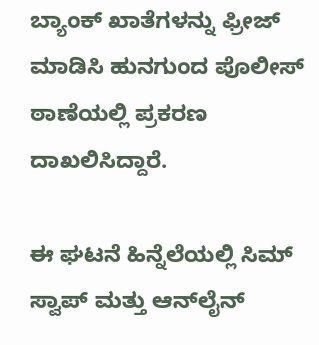ಬ್ಯಾಂಕ್ ಖಾತೆಗಳನ್ನು ಫ್ರೀಜ್ ಮಾಡಿಸಿ ಹುನಗುಂದ ಪೊಲೀಸ್ ಠಾಣೆಯಲ್ಲಿ ಪ್ರಕರಣ ದಾಖಲಿಸಿದ್ದಾರೆ.

ಈ ಘಟನೆ ಹಿನ್ನೆಲೆಯಲ್ಲಿ ಸಿಮ್ ಸ್ವಾಪ್ ಮತ್ತು ಆನ್‌ಲೈನ್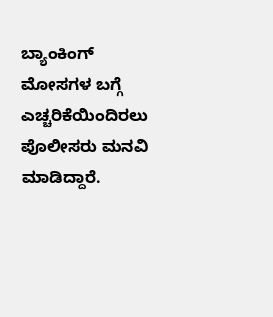ಬ್ಯಾಂಕಿಂಗ್ ಮೋಸಗಳ ಬಗ್ಗೆ ಎಚ್ಚರಿಕೆಯಿಂದಿರಲು ಪೊಲೀಸರು ಮನವಿ ಮಾಡಿದ್ದಾರೆ.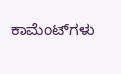ಕಾಮೆಂಟ್‌ಗಳು